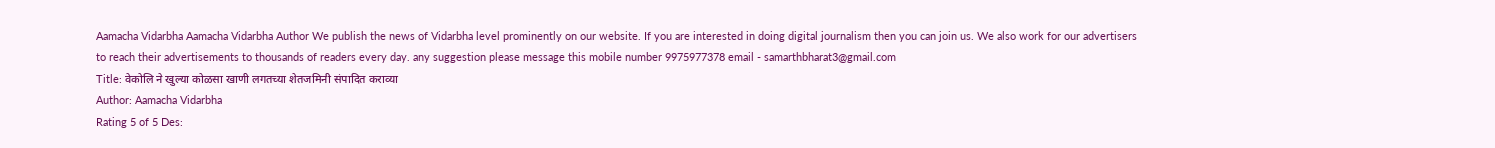Aamacha Vidarbha Aamacha Vidarbha Author We publish the news of Vidarbha level prominently on our website. If you are interested in doing digital journalism then you can join us. We also work for our advertisers to reach their advertisements to thousands of readers every day. any suggestion please message this mobile number 9975977378 email - samarthbharat3@gmail.com
Title: वेकोलि ने खुल्या कोळसा खाणी लगतच्या शेतजमिनी संपादित कराव्या
Author: Aamacha Vidarbha
Rating 5 of 5 Des: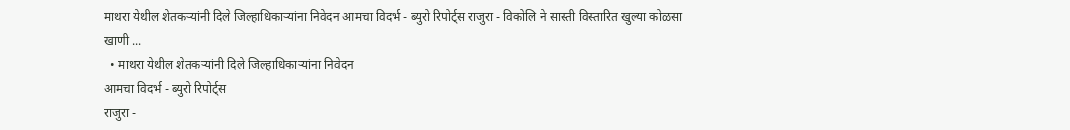माथरा येथील शेतकऱ्यांनी दिले जिल्हाधिकार्‍यांना निवेदन आमचा विदर्भ - ब्युरो रिपोर्ट्स राजुरा - विकोलि ने सास्ती विस्तारित खुल्या कोळसा खाणी ...
  • माथरा येथील शेतकऱ्यांनी दिले जिल्हाधिकार्‍यांना निवेदन
आमचा विदर्भ - ब्युरो रिपोर्ट्स
राजुरा -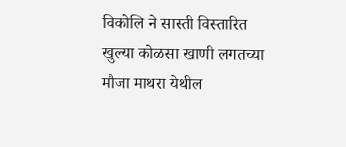विकोलि ने सास्ती विस्तारित खुल्या कोळसा खाणी लगतच्या मौजा माथरा येथील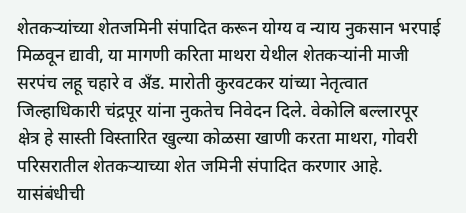शेतकऱ्यांच्या शेतजमिनी संपादित करून योग्य व न्याय नुकसान भरपाई मिळवून द्यावी, या मागणी करिता माथरा येथील शेतकऱ्यांनी माजी सरपंच लहू चहारे व अँड. मारोती कुरवटकर यांच्या नेतृत्वात जिल्हाधिकारी चंद्रपूर यांना नुकतेच निवेदन दिले. वेकोलि बल्लारपूर क्षेत्र हे सास्ती विस्तारित खुल्या कोळसा खाणी करता माथरा, गोवरी परिसरातील शेतकऱ्याच्या शेत जमिनी संपादित करणार आहे. यासंबंधीची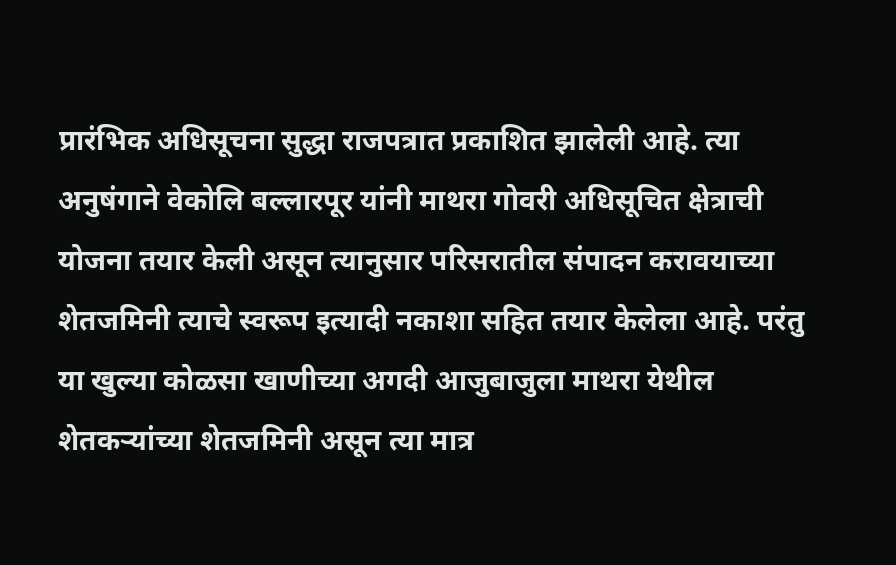प्रारंभिक अधिसूचना सुद्धा राजपत्रात प्रकाशित झालेली आहे. त्या अनुषंगाने वेकोलि बल्लारपूर यांनी माथरा गोवरी अधिसूचित क्षेत्राची योजना तयार केली असून त्यानुसार परिसरातील संपादन करावयाच्या शेतजमिनी त्याचे स्वरूप इत्यादी नकाशा सहित तयार केलेला आहे. परंतु या खुल्या कोळसा खाणीच्या अगदी आजुबाजुला माथरा येथील शेतकऱ्यांच्या शेतजमिनी असून त्या मात्र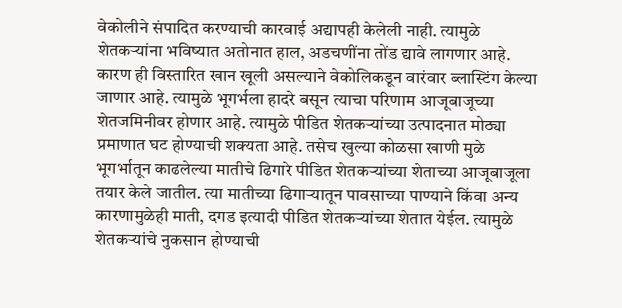वेकोलीने संपादित करण्याची कारवाई अद्यापही केलेली नाही. त्यामुळे शेतकऱ्यांना भविष्यात अतोनात हाल, अडचणींना तोंड द्यावे लागणार आहे. कारण ही विस्तारित खान खूली असल्याने वेकोलिकडून वारंवार ब्लास्टिंग केल्या जाणार आहे. त्यामुळे भूगर्भला हादरे बसून त्याचा परिणाम आजूबाजूच्या शेतजमिनीवर होणार आहे. त्यामुळे पीडित शेतकऱ्यांच्या उत्पादनात मोठ्या प्रमाणात घट होण्याची शक्यता आहे. तसेच खुल्या कोळसा खाणी मुळे भूगर्भातून काढलेल्या मातीचे ढिगारे पीडित शेतकऱ्यांच्या शेताच्या आजूबाजूला तयार केले जातील. त्या मातीच्या ढिगार्‍यातून पावसाच्या पाण्याने किंवा अन्य कारणामुळेही माती, दगड इत्यादी पीडित शेतकऱ्यांच्या शेतात येईल. त्यामुळे शेतकऱ्यांचे नुकसान होण्याची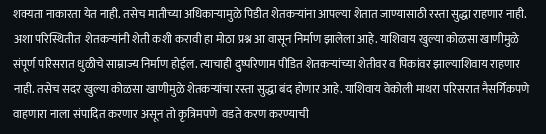शक्यता नाकारता येत नाही. तसेच मातीच्या अधिकार्‍यामुळे पिडीत शेतकऱ्यांना आपल्या शेतात जाण्यासाठी रस्ता सुद्धा राहणार नाही. अशा परिस्थितीत  शेतकऱ्यांनी शेती कशी करावी हा मोठा प्रश्न आ वासून निर्माण झालेला आहे. याशिवाय खुल्या कोळसा खाणीमुळे संपूर्ण परिसरात धुळीचे साम्राज्य निर्माण होईल. त्याचाही दुष्परिणाम पीडित शेतकऱ्यांच्या शेतीवर व पिकांवर झाल्याशिवाय राहणार नाही. तसेच सदर खुल्या कोळसा खाणीमुळे शेतकऱ्यांचा रस्ता सुद्धा बंद होणार आहे. याशिवाय वेकोली माथरा परिसरात नैसर्गिकपणे वाहणारा नाला संपादित करणार असून तो कृत्रिमपणे  वडते करण करण्याची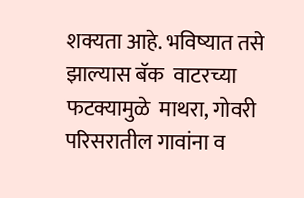शक्यता आहे. भविष्यात तसे झाल्यास बॅक  वाटरच्या फटक्यामुळे  माथरा, गोवरी परिसरातील गावांना व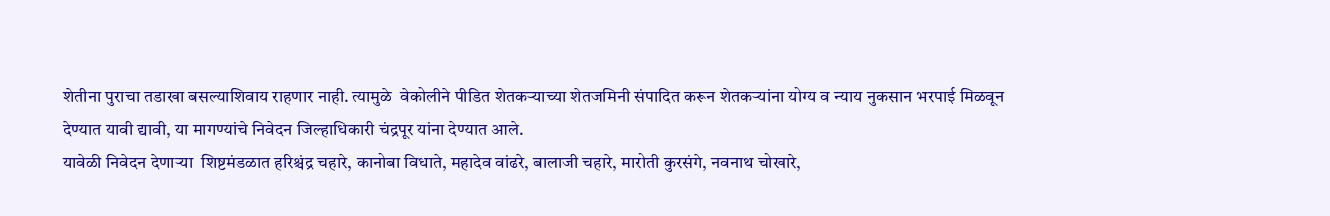शेतीना पुराचा तडाखा बसल्याशिवाय राहणार नाही. त्यामुळे  वेकोलीने पीडित शेतकऱ्याच्या शेतजमिनी संपादित करून शेतकऱ्यांना योग्य व न्याय नुकसान भरपाई मिळवून देण्यात यावी द्यावी, या मागण्यांचे निवेदन जिल्हाधिकारी चंद्रपूर यांना देण्यात आले.
यावेळी निवेदन देणाऱ्या  शिष्टमंडळात हरिश्चंद्र चहारे, कानोबा विधाते, महादेव वांढरे, बालाजी चहारे, मारोती कुरसंगे, नवनाथ चोखारे,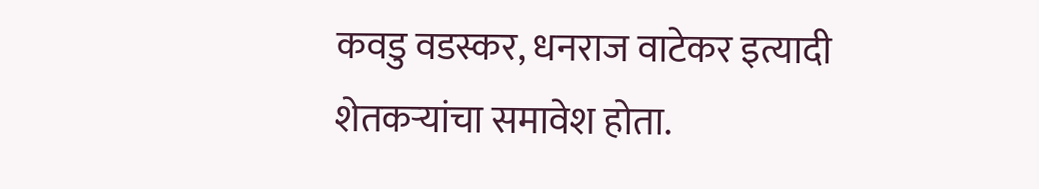कवडु वडस्कर, धनराज वाटेकर इत्यादी शेतकऱ्यांचा समावेश होता.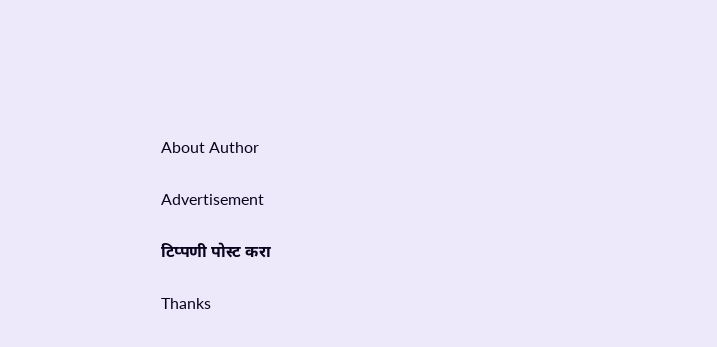About Author

Advertisement

टिप्पणी पोस्ट करा

Thanks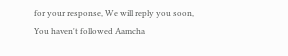for your response, We will reply you soon, You haven't followed Aamcha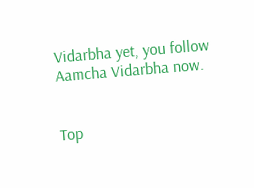Vidarbha yet, you follow Aamcha Vidarbha now.


Top